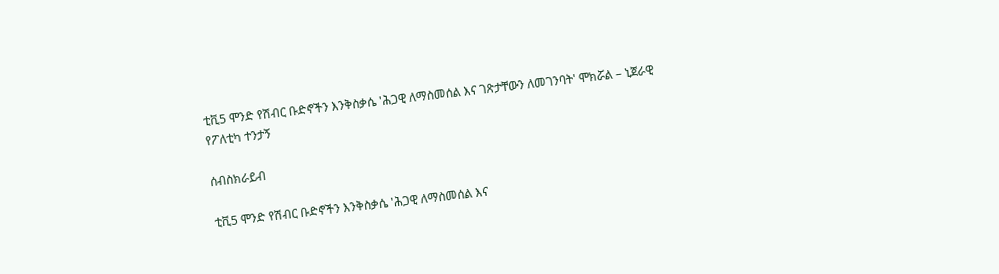ቲቪ5 ሞንድ የሽብር ቡድኖችን እንቅስቃሴ 'ሕጋዊ ለማስመሰል እና ገጽታቸውን ለመገንባት' ሞክሯል – ኒጀራዊ የፖለቲካ ተንታኝ

ሰብስክራይብ

ቲቪ5 ሞንድ የሽብር ቡድኖችን እንቅስቃሴ 'ሕጋዊ ለማስመሰል እና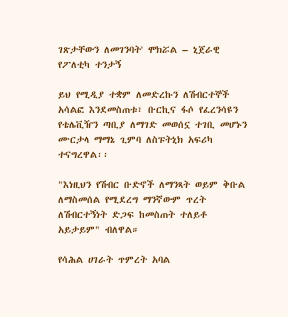ገጽታቸውን ለመገንባት' ሞክሯል – ኒጀራዊ የፖለቲካ ተንታኝ

ይህ የሚዲያ ተቋም ለመድረኩን ለሽብርተኞች አሳልፎ እንደመስጠቱ፣ ቡርኪና ፋሶ የፈረንሳዩን የቴሌቪዥን ጣቢያ ለማገድ መወሰኗ ተገቢ መሆኑን ሙርታላ ማማኔ ጊምባ ለስፑትኒክ አፍሪካ ተናግረዋል፡፡

"እነዚህን የሽብር ቡድኖች ለማንጻት ወይም ቅቡል ለማስመሰል የሚደረግ ማንኛውም ጥረት ለሽብርተኝነት ድጋፍ ከመስጠት ተለይቶ አይታይም" ብለዋል።

የሳሕል ሀገራት ጥምረት አባል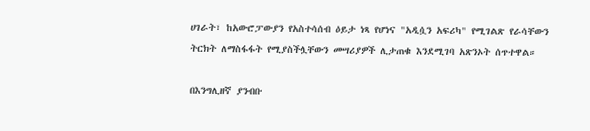ሀገራት፣ ከአውሮፓውያን የአስተሳሰብ ዕይታ ነጻ የሆነና "አዲሷን አፍሪካ" የሚገልጽ የራሳቸውን ትርክት ለማስፋፋት የሚያስችሏቸውን መሣሪያዎች ሊታጠቁ እንደሚገባ አጽንኦት ሰጥተዋል።

በእንግሊዘኛ ያንብቡ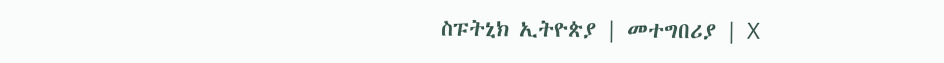ስፑትኒክ ኢትዮጵያ | መተግበሪያ | X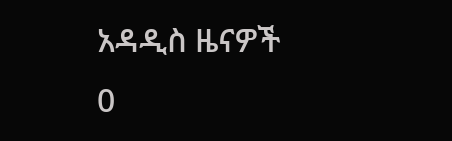አዳዲስ ዜናዎች
0